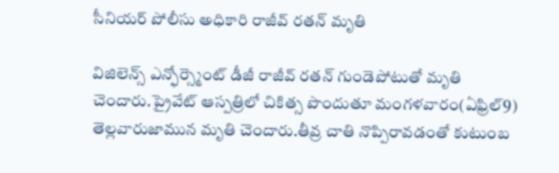సీనియర్ పోలీసు అధికారి రాజీవ్ రతన్ మృతి

విజిలెన్స్‌ ఎన్ఫోర్స్మెంట్ డీజీ రాజీవ్ రతన్ గుండెపోటుతో మృతి చెందారు.ప్రైవేట్‌ ఆస్పత్రిలో చికిత్స పొందుతూ మంగళవారం(ఏఫ్రిల్9) తెల్లవారుజామున మృతి చెందారు.తీవ్ర చాతి నొప్పిరావడంతో కుటుంబ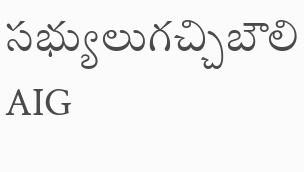సభ్యులుగచ్చిబౌలి AIG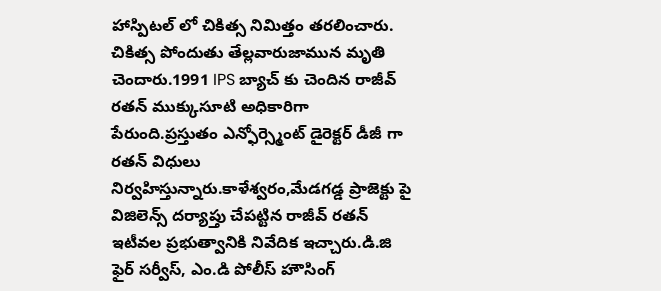హాస్పిటల్ లో చికిత్స నిమిత్తం తరలించారు. చికిత్స పోందుతు తేల్లవారుజామున మృతి చెందారు.1991 IPS బ్యాచ్ కు చెందిన రాజీవ్ రతన్ ముక్కుసూటి అధికారిగా పేరుంది.ప్రస్తుతం ఎన్ఫోర్స్మెంట్ డైరెక్టర్ డీజీ గా రతన్ విధులు నిర్వహిస్తున్నారు.కాళేశ్వరం,మేడగడ్డ ప్రాజెక్టు పై విజిలెన్స్ దర్యాప్తు చేపట్టిన రాజీవ్ రతన్ ఇటీవల ప్రభుత్వానికి నివేదిక ఇచ్చారు.డి.జి ఫైర్ సర్వీస్, ఎం.డి పోలీస్ హౌసింగ్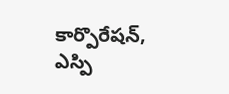కార్పొరేషన్, ఎస్పి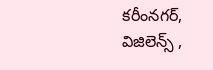కరీంనగర్, విజిలెన్స్ ,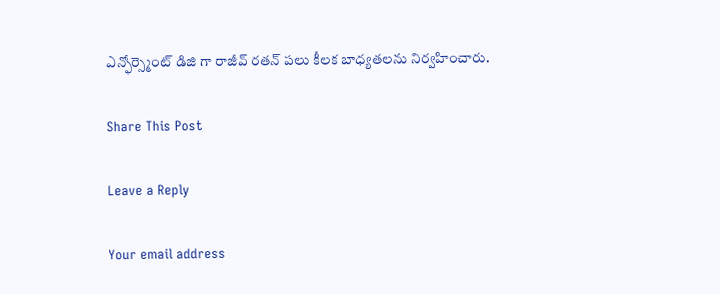ఎన్ఫోర్స్మెంట్ డిజి గా రాజీవ్ రతన్ పలు కీలక బాధ్యతలను నిర్వహించారు.

Share This Post

Leave a Reply

Your email address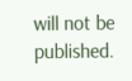will not be published.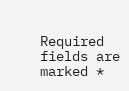Required fields are marked *